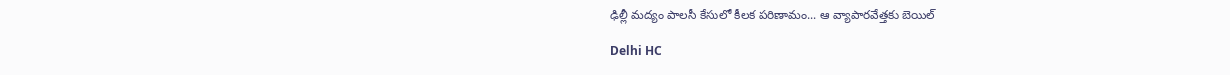ఢిల్లీ మద్యం పాలసీ కేసులో కీలక పరిణామం... ఆ వ్యాపారవేత్తకు బెయిల్

Delhi HC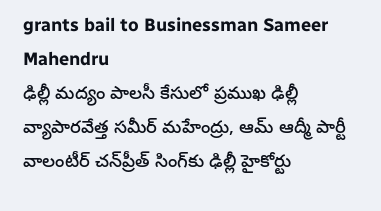grants bail to Businessman Sameer Mahendru
ఢిల్లీ మద్యం పాలసీ కేసులో ప్రముఖ ఢిల్లీ వ్యాపారవేత్త సమీర్ మహేంద్రు, ఆమ్ ఆద్మీ పార్టీ వాలంటీర్ చన్‌ప్రీత్ సింగ్‌కు ఢిల్లీ హైకోర్టు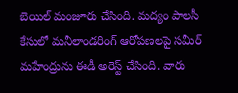బెయిల్ మంజూరు చేసింది. మద్యం పాలసీ కేసులో మనీలాండరింగ్ ఆరోపణలపై సమీర్ మహేంద్రును ఈడీ అరెస్ట్ చేసింది. వారు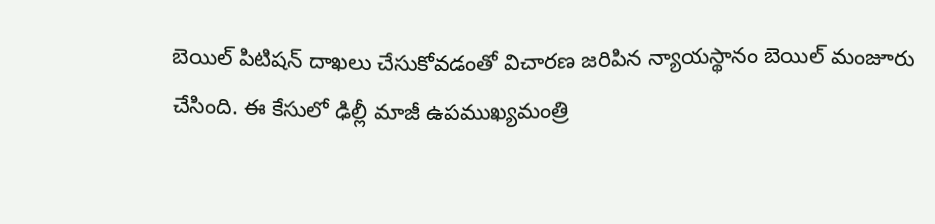బెయిల్ పిటిషన్ దాఖలు చేసుకోవడంతో విచారణ జరిపిన న్యాయస్థానం బెయిల్ మంజూరు చేసింది. ఈ కేసులో ఢిల్లీ మాజీ ఉపముఖ్యమంత్రి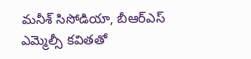మనీశ్ సిసోడియా, బీఆర్ఎస్ ఎమ్మెల్సీ కవితతో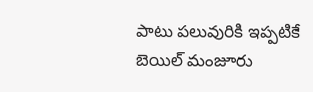పాటు పలువురికి ఇప్పటికే బెయిల్ మంజూరు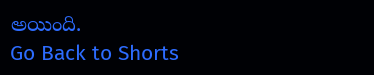అయింది.
Go Back to Shorts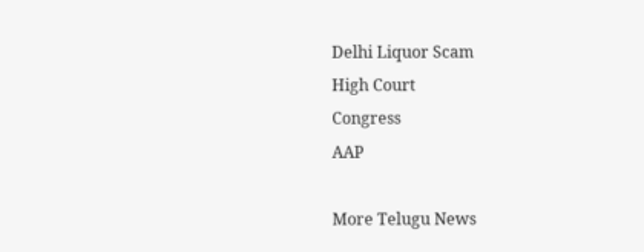Delhi Liquor Scam
High Court
Congress
AAP

More Telugu News